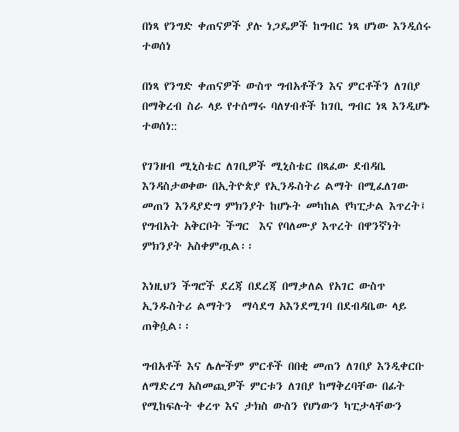በነጻ የንግድ ቀጠናዎች ያሉ ነጋዴዎች ከግብር ነጻ ሆነው እንዲሰሩ ተወሰነ

በነጻ የንግድ ቀጠናዎች ውስጥ ግብአቶችን እና ምርቶችን ለገበያ በማቅረብ ስራ ላይ የተሰማሩ ባለሃብቶች ከገቢ ግብር ነጻ እንዲሆኑ ተወሰነ::

የገንዘብ ሚኒስቴር ለገቢዎች ሚኒስቴር በጻፈው ደብዳቤ እንዳስታወቀው በኢትዮጵያ የኢንዱስትሪ ልማት በሚፈለገው መጠን እንዳያድግ ምክንያት ከሆኑት መካከል የካፒታል እጥረት፤ የግብአት አቅርቦት ችግር  እና የባለሙያ እጥረት በዋንኛነት ምክንያት አስቀምጧል፡፡

እነዚህን ችግሮች ደረጃ በደረጃ በማቃለል የአገር ውስጥ ኢንዱስትሪ ልማትን  ማሳደግ አእንደሚገባ በደብዳቤው ላይ ጠቅሷል፡፡

ግብአቶች እና ሌሎችም ምርቶች በበቂ መጠን ለገበያ እንዲቀርቡ ለማድረግ አስመጪዎች ምርቱን ለገበያ ከማቅረባቸው በፊት የሚከፍሉት ቀረጥ እና ታክስ ውስን የሆነውን ካፒታላቸውን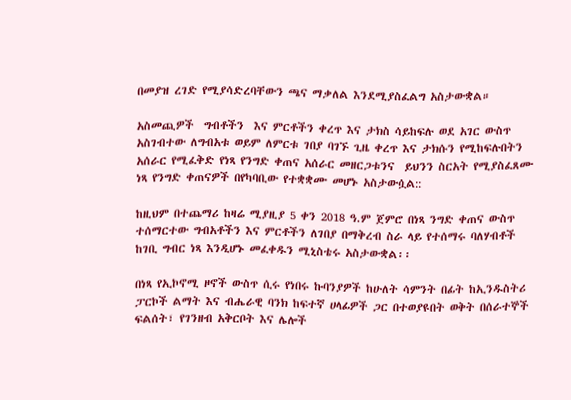በመያዝ ረገድ የሚያሳድረባቸውን ጫና ማቃለል እንደሚያስፈልግ አስታውቋል።

አስመጪዎች  ግብቶችን  እና ምርቶችን ቀረጥ እና ታክስ ሳይከፍሉ ወደ አገር ውስጥ አስገብተው ለግብአቱ ወይም ለምርቱ ገበያ ባገኙ ጊዜ ቀረጥ እና ታክሱን የሚከፍሉበትን አሰራር የሚፈቅድ የነጻ የንግድ ቀጠና አሰራር መዘርጋቱንና  ይህንን ስርአት የሚያስፈጸሙ ነጻ የንግድ ቀጠናዎች በየካባቢው የተቋቋሙ መሆኑ አስታውሷል::

ከዚህም በተጨማሪ ከዛሬ ሚያዚያ 5 ቀን 2018 ዓ.ም ጀምሮ በነጻ ንግድ ቀጠና ውስጥ ተሰማርተው ግብአቶችን እና ምርቶችን ለገበያ በማቅረብ ስራ ላይ የተሰማሩ ባለሃብቶች ከገቢ ግብር ነጻ እንዲሆኑ መፈቀዱን ሚኒስቴሩ አስታውቋል፡፡

በነጻ የኢኮኖሚ ዞኖች ውስጥ ሲሩ የነበሩ ኩባንያዎች ከሁለት ሳምንት በፊት ከኢንዱስትሪ ፓርኮች ልማት እና ብሔራዊ ባንክ ከፍተኛ ሀላፊዎች ጋር በተወያዩበት ወቅት በሰራተኞች ፍልሰት፣ የገንዘብ አቅርቦት እና ሌሎች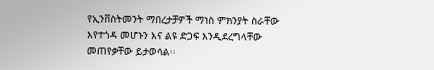የኢንቨስትመንት ማበረታቻዎች ማነስ ምክንያት ስራቸው እየተጎዳ መሆኑን እና ልዩ ድጋፍ እንዲደረግላቸው መጠየቃቸው ይታወሳል፡፡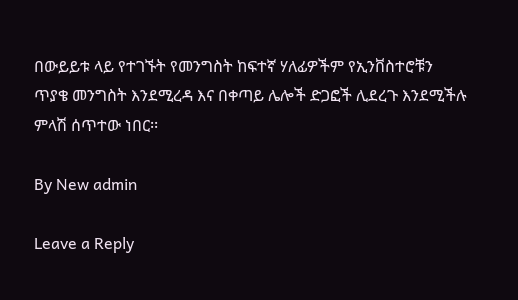በውይይቱ ላይ የተገኙት የመንግስት ከፍተኛ ሃለፊዎችም የኢንቨስተሮቹን ጥያቄ መንግስት እንደሚረዳ እና በቀጣይ ሌሎች ድጋፎች ሊደረጉ እንደሚችሉ ምላሽ ሰጥተው ነበር፡፡

By New admin

Leave a Reply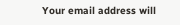Your email address will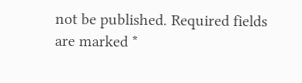not be published. Required fields are marked *